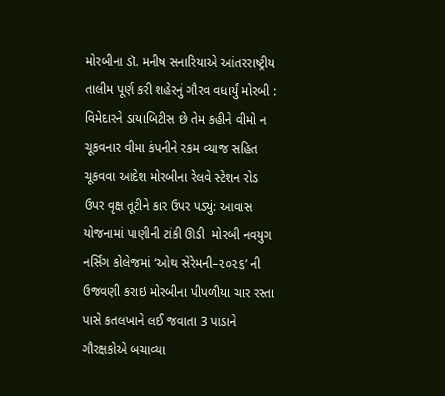મોરબીના ડૉ. મનીષ સનારિયાએ આંતરરાષ્ટ્રીય તાલીમ પૂર્ણ કરી શહેરનું ગૌરવ વધાર્યું મોરબી : વિમેદારને ડાયાબિટીસ છે તેમ કહીને વીમો ન ચૂકવનાર વીમા કંપનીને રકમ વ્યાજ સહિત ચૂકવવા આદેશ મોરબીના રેલવે સ્ટેશન રોડ ઉપર વૃક્ષ તૂટીને કાર ઉપર પડ્યું: આવાસ યોજનામાં પાણીની ટાંકી ઊડી  મોરબી નવયુગ નર્સિંગ કોલેજમાં ‘ઓથ સેરેમની–૨૦૨૬’ ની ઉજવણી કરાઇ મોરબીના પીપળીયા ચાર રસ્તા પાસે કતલખાને લઈ જવાતા 3 પાડાને ગૌરક્ષકોએ બચાવ્યા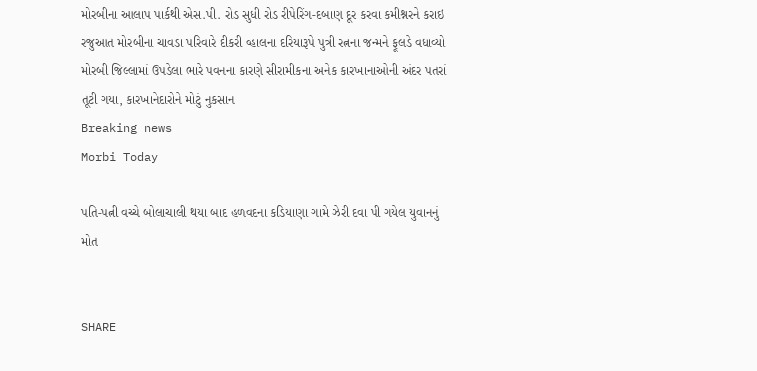મોરબીના આલાપ પાર્કથી એસ.પી. રોડ સુધી રોડ રીપેરિંગ-દબાણ દૂર કરવા કમીશ્નરને કરાઇ રજુઆત મોરબીના ચાવડા પરિવારે દીકરી વ્હાલના દરિયારૂપે પુત્રી રત્નના જન્મને ફૂલડે વધાવ્યો મોરબી જિલ્લામાં ઉપડેલા ભારે પવનના કારણે સીરામીકના અનેક કારખાનાઓની અંદર પતરાં તૂટી ગયા, કારખાનેદારોને મોટું નુકસાન
Breaking news
Morbi Today

પતિ-પત્ની વચ્ચે બોલાચાલી થયા બાદ હળવદના કડિયાણા ગામે ઝેરી દવા પી ગયેલ યુવાનનું મોત


SHARE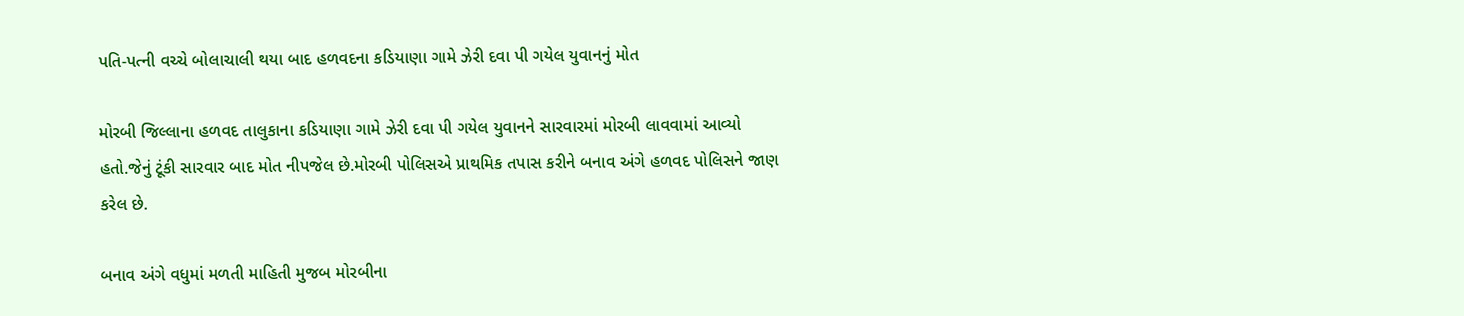પતિ-પત્ની વચ્ચે બોલાચાલી થયા બાદ હળવદના કડિયાણા ગામે ઝેરી દવા પી ગયેલ યુવાનનું મોત

મોરબી જિલ્લાના હળવદ તાલુકાના કડિયાણા ગામે ઝેરી દવા પી ગયેલ યુવાનને સારવારમાં મોરબી લાવવામાં આવ્યો હતો.જેનું ટૂંકી સારવાર બાદ મોત નીપજેલ છે.મોરબી પોલિસએ પ્રાથમિક તપાસ કરીને બનાવ અંગે હળવદ પોલિસને જાણ કરેલ છે.

બનાવ અંગે વધુમાં મળતી માહિતી મુજબ મોરબીના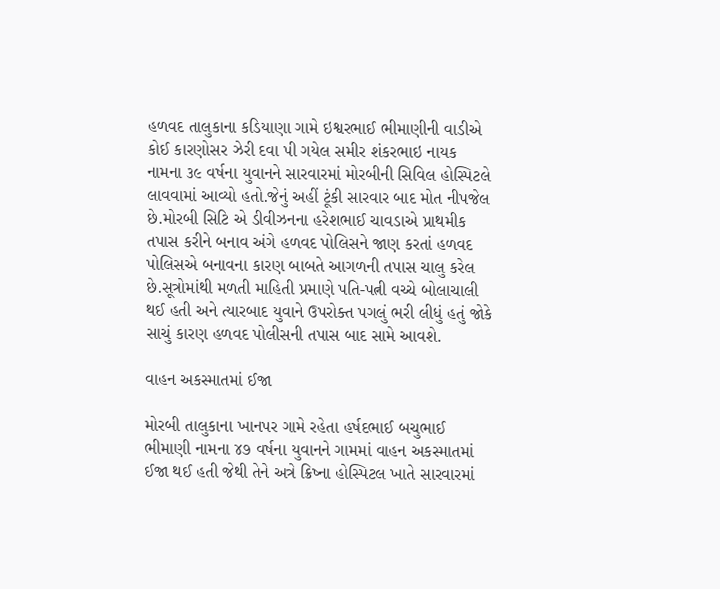હળવદ તાલુકાના કડિયાણા ગામે ઇશ્વરભાઈ ભીમાણીની વાડીએ કોઈ કારણોસર ઝેરી દવા પી ગયેલ સમીર શંકરભાઇ નાયક નામના ૩૯ વર્ષના યુવાનને સારવારમાં મોરબીની સિવિલ હોસ્પિટલે લાવવામાં આવ્યો હતો.જેનું અહીં ટૂંકી સારવાર બાદ મોત નીપજેલ છે.મોરબી સિટિ એ ડીવીઝનના હરેશભાઈ ચાવડાએ પ્રાથમીક તપાસ કરીને બનાવ અંગે હળવદ પોલિસને જાણ કરતાં હળવદ પોલિસએ બનાવના કારણ બાબતે આગળની તપાસ ચાલુ કરેલ છે.સૂત્રોમાંથી મળતી માહિતી પ્રમાણે પતિ-પત્ની વચ્ચે બોલાચાલી થઈ હતી અને ત્યારબાદ યુવાને ઉપરોક્ત પગલું ભરી લીધું હતું જોકે સાચું કારણ હળવદ પોલીસની તપાસ બાદ સામે આવશે.

વાહન અકસ્માતમાં ઈજા

મોરબી તાલુકાના ખાનપર ગામે રહેતા હર્ષદભાઈ બચુભાઈ ભીમાણી નામના ૪૭ વર્ષના યુવાનને ગામમાં વાહન અકસ્માતમાં ઈજા થઈ હતી જેથી તેને અત્રે ક્રિષ્ના હોસ્પિટલ ખાતે સારવારમાં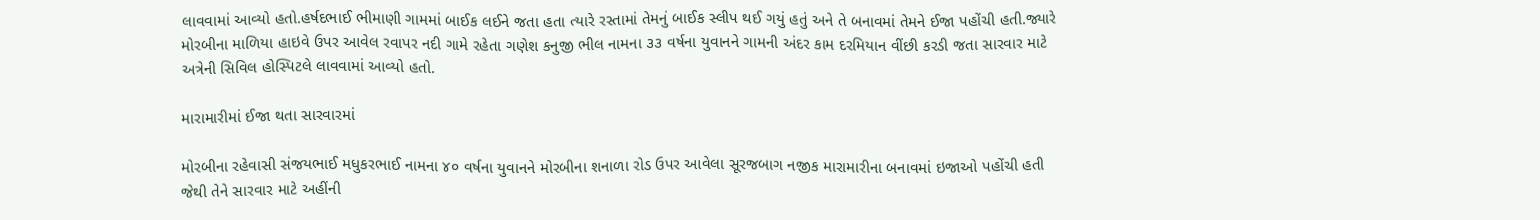લાવવામાં આવ્યો હતો.હર્ષદભાઈ ભીમાણી ગામમાં બાઈક લઈને જતા હતા ત્યારે રસ્તામાં તેમનું બાઈક સ્લીપ થઈ ગયું હતું અને તે બનાવમાં તેમને ઈજા પહોંચી હતી.જ્યારે મોરબીના માળિયા હાઇવે ઉપર આવેલ રવાપર નદી ગામે રહેતા ગણેશ કનુજી ભીલ નામના ૩૩ વર્ષના યુવાનને ગામની અંદર કામ દરમિયાન વીંછી કરડી જતા સારવાર માટે અત્રેની સિવિલ હોસ્પિટલે લાવવામાં આવ્યો હતો.

મારામારીમાં ઈજા થતા સારવારમાં

મોરબીના રહેવાસી સંજયભાઈ મધુકરભાઈ નામના ૪૦ વર્ષના યુવાનને મોરબીના શનાળા રોડ ઉપર આવેલા સૂરજબાગ નજીક મારામારીના બનાવમાં ઇજાઓ પહોંચી હતી જેથી તેને સારવાર માટે અહીંની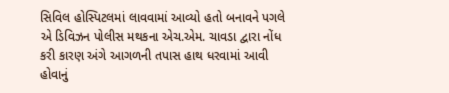સિવિલ હોસ્પિટલમાં લાવવામાં આવ્યો હતો બનાવને પગલે એ ડિવિઝન પોલીસ મથકના એચ.એમ. ચાવડા દ્વારા નોંધ કરી કારણ અંગે આગળની તપાસ હાથ ધરવામાં આવી હોવાનું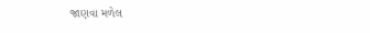જાણવા મળેલ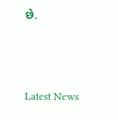છે.




Latest News